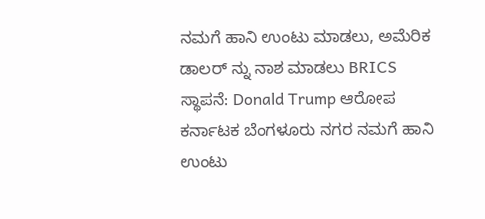ನಮಗೆ ಹಾನಿ ಉಂಟು ಮಾಡಲು, ಅಮೆರಿಕ ಡಾಲರ್ ನ್ನು ನಾಶ ಮಾಡಲು BRICS ಸ್ಥಾಪನೆ: Donald Trump ಆರೋಪ ಕರ್ನಾಟಕ ಬೆಂಗಳೂರು ನಗರ ನಮಗೆ ಹಾನಿ ಉಂಟು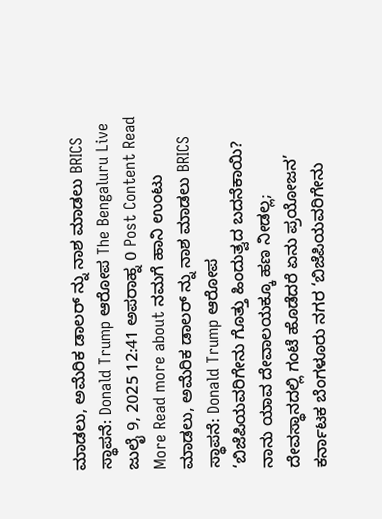ಮಾಡಲು, ಅಮೆರಿಕ ಡಾಲರ್ ನ್ನು ನಾಶ ಮಾಡಲು BRICS ಸ್ಥಾಪನೆ: Donald Trump ಆರೋಪ The Bengaluru Live ಜುಲೈ 9, 2025 12:41 ಅಪರಾಹ್ನ 0 Post Content Read More Read more about ನಮಗೆ ಹಾನಿ ಉಂಟು ಮಾಡಲು, ಅಮೆರಿಕ ಡಾಲರ್ ನ್ನು ನಾಶ ಮಾಡಲು BRICS ಸ್ಥಾಪನೆ: Donald Trump ಆರೋಪ
‘ಬಿಜೆಪಿಯವರಿಗೇನು ಗೊತ್ತು ಹಿಂದುತ್ವದ ಬದನೆಕಾಯಿ? ನಾನು ಯಾವ ದೇವಾಲಯಕ್ಕೂ ಹಣ ನೀಡಲ್ಲ; ದೇವಸ್ಥಾನದಲ್ಲಿ ಗಂಟೆ ಹೊಡೆದರೆ ಏನು ಪ್ರಯೋಜನ’ ಕರ್ನಾಟಕ ಬೆಂಗಳೂರು ನಗರ ‘ಬಿಜೆಪಿಯವರಿಗೇನು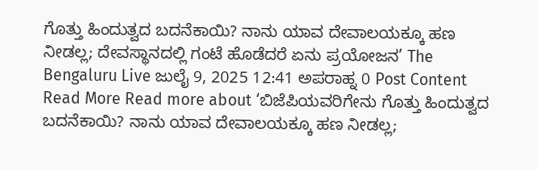ಗೊತ್ತು ಹಿಂದುತ್ವದ ಬದನೆಕಾಯಿ? ನಾನು ಯಾವ ದೇವಾಲಯಕ್ಕೂ ಹಣ ನೀಡಲ್ಲ; ದೇವಸ್ಥಾನದಲ್ಲಿ ಗಂಟೆ ಹೊಡೆದರೆ ಏನು ಪ್ರಯೋಜನ’ The Bengaluru Live ಜುಲೈ 9, 2025 12:41 ಅಪರಾಹ್ನ 0 Post Content Read More Read more about ‘ಬಿಜೆಪಿಯವರಿಗೇನು ಗೊತ್ತು ಹಿಂದುತ್ವದ ಬದನೆಕಾಯಿ? ನಾನು ಯಾವ ದೇವಾಲಯಕ್ಕೂ ಹಣ ನೀಡಲ್ಲ;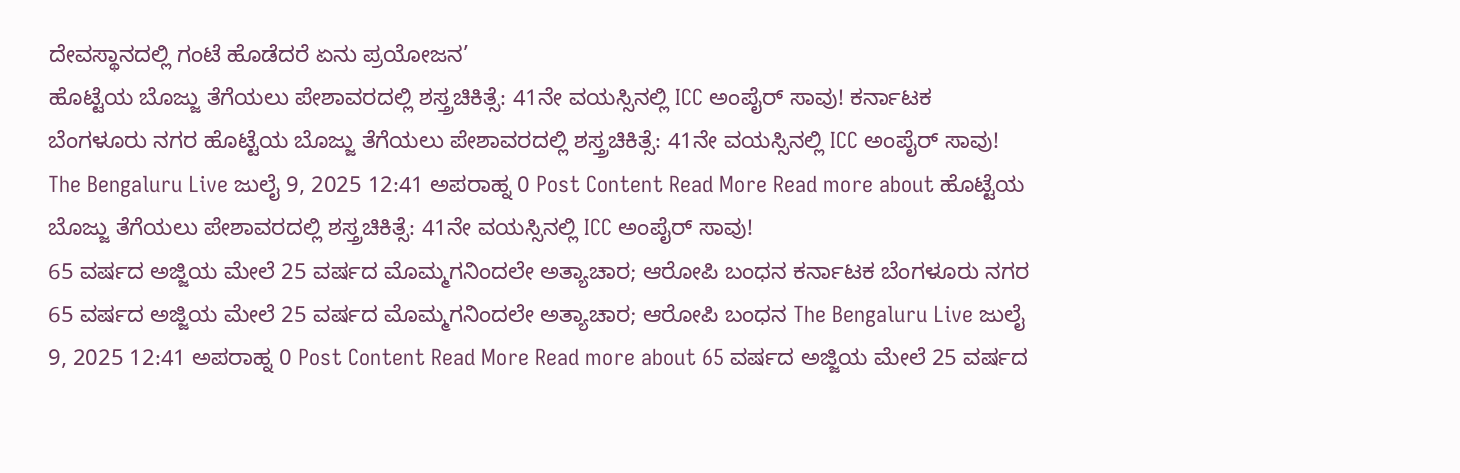ದೇವಸ್ಥಾನದಲ್ಲಿ ಗಂಟೆ ಹೊಡೆದರೆ ಏನು ಪ್ರಯೋಜನ’
ಹೊಟ್ಟೆಯ ಬೊಜ್ಜು ತೆಗೆಯಲು ಪೇಶಾವರದಲ್ಲಿ ಶಸ್ತ್ರಚಿಕಿತ್ಸೆ: 41ನೇ ವಯಸ್ಸಿನಲ್ಲಿ ICC ಅಂಪೈರ್ ಸಾವು! ಕರ್ನಾಟಕ ಬೆಂಗಳೂರು ನಗರ ಹೊಟ್ಟೆಯ ಬೊಜ್ಜು ತೆಗೆಯಲು ಪೇಶಾವರದಲ್ಲಿ ಶಸ್ತ್ರಚಿಕಿತ್ಸೆ: 41ನೇ ವಯಸ್ಸಿನಲ್ಲಿ ICC ಅಂಪೈರ್ ಸಾವು! The Bengaluru Live ಜುಲೈ 9, 2025 12:41 ಅಪರಾಹ್ನ 0 Post Content Read More Read more about ಹೊಟ್ಟೆಯ ಬೊಜ್ಜು ತೆಗೆಯಲು ಪೇಶಾವರದಲ್ಲಿ ಶಸ್ತ್ರಚಿಕಿತ್ಸೆ: 41ನೇ ವಯಸ್ಸಿನಲ್ಲಿ ICC ಅಂಪೈರ್ ಸಾವು!
65 ವರ್ಷದ ಅಜ್ಜಿಯ ಮೇಲೆ 25 ವರ್ಷದ ಮೊಮ್ಮಗನಿಂದಲೇ ಅತ್ಯಾಚಾರ; ಆರೋಪಿ ಬಂಧನ ಕರ್ನಾಟಕ ಬೆಂಗಳೂರು ನಗರ 65 ವರ್ಷದ ಅಜ್ಜಿಯ ಮೇಲೆ 25 ವರ್ಷದ ಮೊಮ್ಮಗನಿಂದಲೇ ಅತ್ಯಾಚಾರ; ಆರೋಪಿ ಬಂಧನ The Bengaluru Live ಜುಲೈ 9, 2025 12:41 ಅಪರಾಹ್ನ 0 Post Content Read More Read more about 65 ವರ್ಷದ ಅಜ್ಜಿಯ ಮೇಲೆ 25 ವರ್ಷದ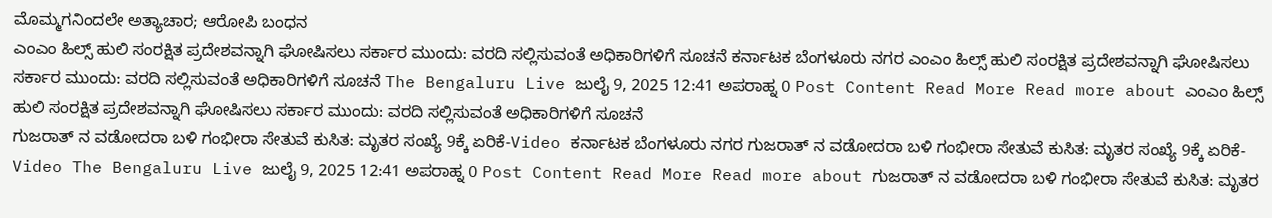ಮೊಮ್ಮಗನಿಂದಲೇ ಅತ್ಯಾಚಾರ; ಆರೋಪಿ ಬಂಧನ
ಎಂಎಂ ಹಿಲ್ಸ್ ಹುಲಿ ಸಂರಕ್ಷಿತ ಪ್ರದೇಶವನ್ನಾಗಿ ಘೋಷಿಸಲು ಸರ್ಕಾರ ಮುಂದು: ವರದಿ ಸಲ್ಲಿಸುವಂತೆ ಅಧಿಕಾರಿಗಳಿಗೆ ಸೂಚನೆ ಕರ್ನಾಟಕ ಬೆಂಗಳೂರು ನಗರ ಎಂಎಂ ಹಿಲ್ಸ್ ಹುಲಿ ಸಂರಕ್ಷಿತ ಪ್ರದೇಶವನ್ನಾಗಿ ಘೋಷಿಸಲು ಸರ್ಕಾರ ಮುಂದು: ವರದಿ ಸಲ್ಲಿಸುವಂತೆ ಅಧಿಕಾರಿಗಳಿಗೆ ಸೂಚನೆ The Bengaluru Live ಜುಲೈ 9, 2025 12:41 ಅಪರಾಹ್ನ 0 Post Content Read More Read more about ಎಂಎಂ ಹಿಲ್ಸ್ ಹುಲಿ ಸಂರಕ್ಷಿತ ಪ್ರದೇಶವನ್ನಾಗಿ ಘೋಷಿಸಲು ಸರ್ಕಾರ ಮುಂದು: ವರದಿ ಸಲ್ಲಿಸುವಂತೆ ಅಧಿಕಾರಿಗಳಿಗೆ ಸೂಚನೆ
ಗುಜರಾತ್ ನ ವಡೋದರಾ ಬಳಿ ಗಂಭೀರಾ ಸೇತುವೆ ಕುಸಿತ: ಮೃತರ ಸಂಖ್ಯೆ 9ಕ್ಕೆ ಏರಿಕೆ-Video ಕರ್ನಾಟಕ ಬೆಂಗಳೂರು ನಗರ ಗುಜರಾತ್ ನ ವಡೋದರಾ ಬಳಿ ಗಂಭೀರಾ ಸೇತುವೆ ಕುಸಿತ: ಮೃತರ ಸಂಖ್ಯೆ 9ಕ್ಕೆ ಏರಿಕೆ-Video The Bengaluru Live ಜುಲೈ 9, 2025 12:41 ಅಪರಾಹ್ನ 0 Post Content Read More Read more about ಗುಜರಾತ್ ನ ವಡೋದರಾ ಬಳಿ ಗಂಭೀರಾ ಸೇತುವೆ ಕುಸಿತ: ಮೃತರ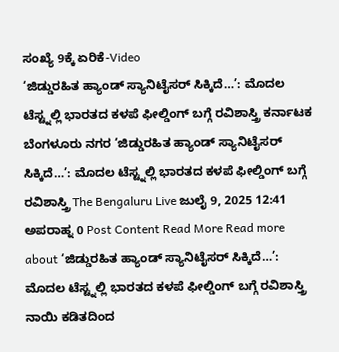ಸಂಖ್ಯೆ 9ಕ್ಕೆ ಏರಿಕೆ-Video
‘ಜಿಡ್ಡುರಹಿತ ಹ್ಯಾಂಡ್ ಸ್ಯಾನಿಟೈಸರ್ ಸಿಕ್ಕಿದೆ…’: ಮೊದಲ ಟೆಸ್ಟ್ನಲ್ಲಿ ಭಾರತದ ಕಳಪೆ ಫೀಲ್ಡಿಂಗ್ ಬಗ್ಗೆ ರವಿಶಾಸ್ತ್ರಿ ಕರ್ನಾಟಕ ಬೆಂಗಳೂರು ನಗರ ‘ಜಿಡ್ಡುರಹಿತ ಹ್ಯಾಂಡ್ ಸ್ಯಾನಿಟೈಸರ್ ಸಿಕ್ಕಿದೆ…’: ಮೊದಲ ಟೆಸ್ಟ್ನಲ್ಲಿ ಭಾರತದ ಕಳಪೆ ಫೀಲ್ಡಿಂಗ್ ಬಗ್ಗೆ ರವಿಶಾಸ್ತ್ರಿ The Bengaluru Live ಜುಲೈ 9, 2025 12:41 ಅಪರಾಹ್ನ 0 Post Content Read More Read more about ‘ಜಿಡ್ಡುರಹಿತ ಹ್ಯಾಂಡ್ ಸ್ಯಾನಿಟೈಸರ್ ಸಿಕ್ಕಿದೆ…’: ಮೊದಲ ಟೆಸ್ಟ್ನಲ್ಲಿ ಭಾರತದ ಕಳಪೆ ಫೀಲ್ಡಿಂಗ್ ಬಗ್ಗೆ ರವಿಶಾಸ್ತ್ರಿ
ನಾಯಿ ಕಡಿತದಿಂದ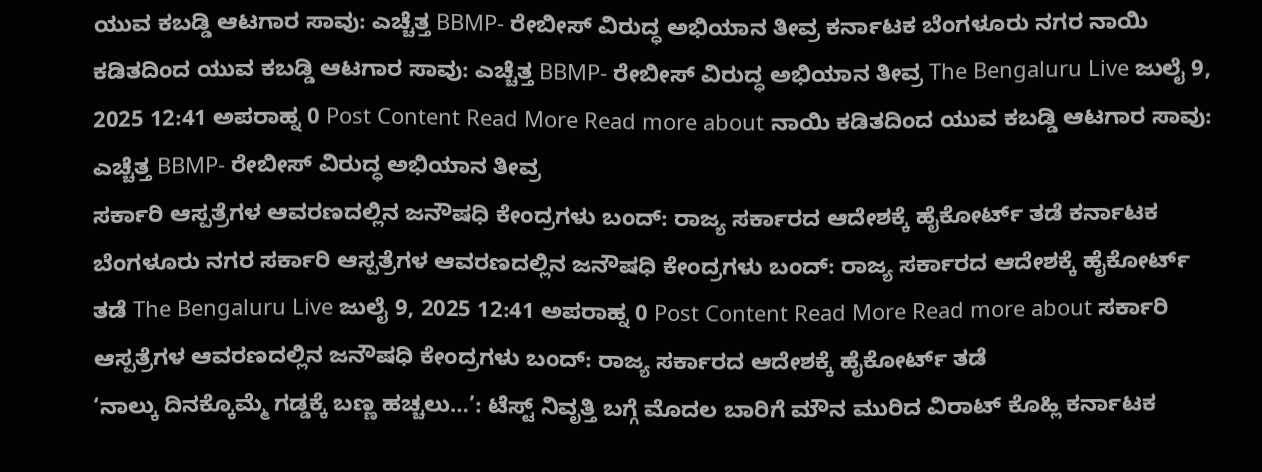ಯುವ ಕಬಡ್ಡಿ ಆಟಗಾರ ಸಾವು: ಎಚ್ಚೆತ್ತ BBMP- ರೇಬೀಸ್ ವಿರುದ್ಧ ಅಭಿಯಾನ ತೀವ್ರ ಕರ್ನಾಟಕ ಬೆಂಗಳೂರು ನಗರ ನಾಯಿ ಕಡಿತದಿಂದ ಯುವ ಕಬಡ್ಡಿ ಆಟಗಾರ ಸಾವು: ಎಚ್ಚೆತ್ತ BBMP- ರೇಬೀಸ್ ವಿರುದ್ಧ ಅಭಿಯಾನ ತೀವ್ರ The Bengaluru Live ಜುಲೈ 9, 2025 12:41 ಅಪರಾಹ್ನ 0 Post Content Read More Read more about ನಾಯಿ ಕಡಿತದಿಂದ ಯುವ ಕಬಡ್ಡಿ ಆಟಗಾರ ಸಾವು: ಎಚ್ಚೆತ್ತ BBMP- ರೇಬೀಸ್ ವಿರುದ್ಧ ಅಭಿಯಾನ ತೀವ್ರ
ಸರ್ಕಾರಿ ಆಸ್ಪತ್ರೆಗಳ ಆವರಣದಲ್ಲಿನ ಜನೌಷಧಿ ಕೇಂದ್ರಗಳು ಬಂದ್: ರಾಜ್ಯ ಸರ್ಕಾರದ ಆದೇಶಕ್ಕೆ ಹೈಕೋರ್ಟ್ ತಡೆ ಕರ್ನಾಟಕ ಬೆಂಗಳೂರು ನಗರ ಸರ್ಕಾರಿ ಆಸ್ಪತ್ರೆಗಳ ಆವರಣದಲ್ಲಿನ ಜನೌಷಧಿ ಕೇಂದ್ರಗಳು ಬಂದ್: ರಾಜ್ಯ ಸರ್ಕಾರದ ಆದೇಶಕ್ಕೆ ಹೈಕೋರ್ಟ್ ತಡೆ The Bengaluru Live ಜುಲೈ 9, 2025 12:41 ಅಪರಾಹ್ನ 0 Post Content Read More Read more about ಸರ್ಕಾರಿ ಆಸ್ಪತ್ರೆಗಳ ಆವರಣದಲ್ಲಿನ ಜನೌಷಧಿ ಕೇಂದ್ರಗಳು ಬಂದ್: ರಾಜ್ಯ ಸರ್ಕಾರದ ಆದೇಶಕ್ಕೆ ಹೈಕೋರ್ಟ್ ತಡೆ
‘ನಾಲ್ಕು ದಿನಕ್ಕೊಮ್ಮೆ ಗಡ್ಡಕ್ಕೆ ಬಣ್ಣ ಹಚ್ಚಲು…’: ಟೆಸ್ಟ್ ನಿವೃತ್ತಿ ಬಗ್ಗೆ ಮೊದಲ ಬಾರಿಗೆ ಮೌನ ಮುರಿದ ವಿರಾಟ್ ಕೊಹ್ಲಿ ಕರ್ನಾಟಕ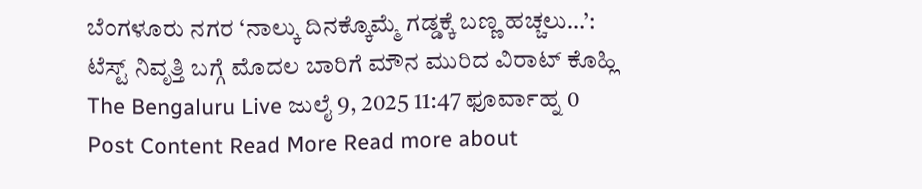ಬೆಂಗಳೂರು ನಗರ ‘ನಾಲ್ಕು ದಿನಕ್ಕೊಮ್ಮೆ ಗಡ್ಡಕ್ಕೆ ಬಣ್ಣ ಹಚ್ಚಲು…’: ಟೆಸ್ಟ್ ನಿವೃತ್ತಿ ಬಗ್ಗೆ ಮೊದಲ ಬಾರಿಗೆ ಮೌನ ಮುರಿದ ವಿರಾಟ್ ಕೊಹ್ಲಿ The Bengaluru Live ಜುಲೈ 9, 2025 11:47 ಫೂರ್ವಾಹ್ನ 0 Post Content Read More Read more about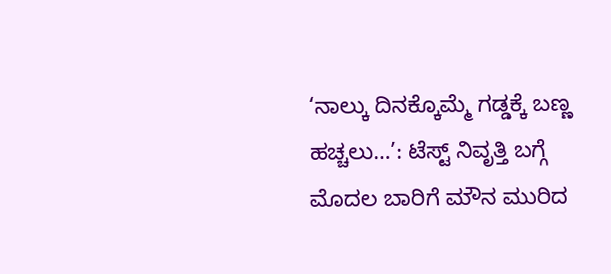‘ನಾಲ್ಕು ದಿನಕ್ಕೊಮ್ಮೆ ಗಡ್ಡಕ್ಕೆ ಬಣ್ಣ ಹಚ್ಚಲು…’: ಟೆಸ್ಟ್ ನಿವೃತ್ತಿ ಬಗ್ಗೆ ಮೊದಲ ಬಾರಿಗೆ ಮೌನ ಮುರಿದ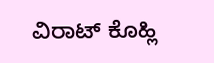ವಿರಾಟ್ ಕೊಹ್ಲಿ